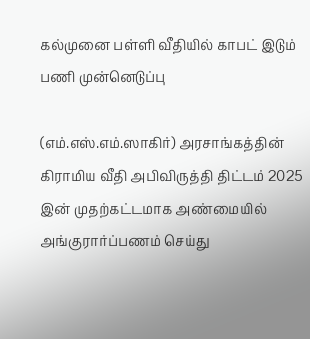கல்முனை பள்ளி வீதியில் காபட் இடும் பணி முன்னெடுப்பு

(எம்.எஸ்.எம்.ஸாகிர்) அரசாங்கத்தின் கிராமிய வீதி அபிவிருத்தி திட்டம் 2025 இன் முதற்கட்டமாக அண்மையில் அங்குரார்ப்பணம் செய்து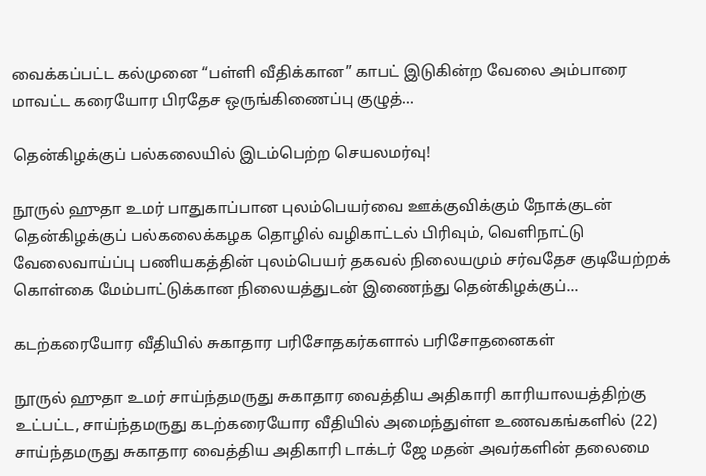வைக்கப்பட்ட கல்முனை “பள்ளி வீதிக்கான” காபட் இடுகின்ற வேலை அம்பாரை மாவட்ட கரையோர பிரதேச ஒருங்கிணைப்பு குழுத்...

தென்கிழக்குப் பல்கலையில் இடம்பெற்ற செயலமர்வு!

நூருல் ஹுதா உமர் பாதுகாப்பான புலம்பெயர்வை ஊக்குவிக்கும் நோக்குடன் தென்கிழக்குப் பல்கலைக்கழக தொழில் வழிகாட்டல் பிரிவும், வெளிநாட்டு வேலைவாய்ப்பு பணியகத்தின் புலம்பெயர் தகவல் நிலையமும் சர்வதேச குடியேற்றக் கொள்கை மேம்பாட்டுக்கான நிலையத்துடன் இணைந்து தென்கிழக்குப்...

கடற்கரையோர வீதியில் சுகாதார பரிசோதகர்களால் பரிசோதனைகள்

நூருல் ஹுதா உமர் சாய்ந்தமருது சுகாதார வைத்திய அதிகாரி காரியாலயத்திற்கு உட்பட்ட, சாய்ந்தமருது கடற்கரையோர வீதியில் அமைந்துள்ள உணவகங்களில் (22) சாய்ந்தமருது சுகாதார வைத்திய அதிகாரி டாக்டர் ஜே மதன் அவர்களின் தலைமை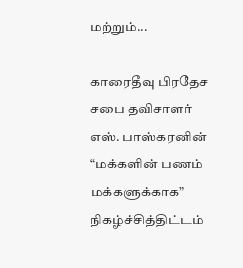மற்றும்...

காரைதீவு பிரதேச சபை தவிசாளர் எஸ். பாஸ்கரனின் “மக்களின் பணம் மக்களுக்காக” நிகழ்ச்சித்திட்டம்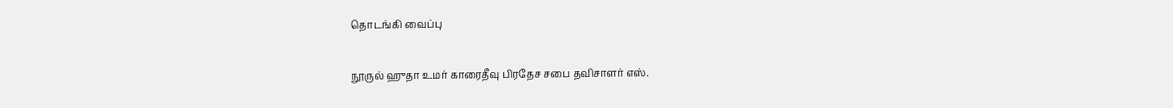தொடங்கி வைப்பு

நூருல் ஹுதா உமர் காரைதீவு பிரதேச சபை தவிசாளர் எஸ்.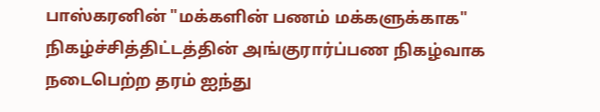பாஸ்கரனின் "மக்களின் பணம் மக்களுக்காக" நிகழ்ச்சித்திட்டத்தின் அங்குரார்ப்பண நிகழ்வாக நடைபெற்ற தரம் ஐந்து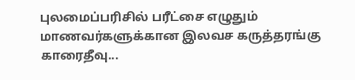புலமைப்பரிசில் பரீட்சை எழுதும் மாணவர்களுக்கான இலவச கருத்தரங்கு காரைதீவு...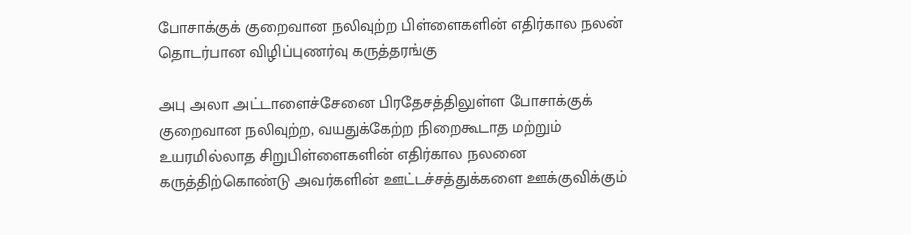போசாக்குக் குறைவான நலிவுற்ற பிள்ளைகளின் எதிர்கால நலன் தொடர்பான விழிப்புணர்வு கருத்தரங்கு

அபு அலா அட்டாளைச்சேனை பிரதேசத்திலுள்ள போசாக்குக் குறைவான நலிவுற்ற, வயதுக்கேற்ற நிறைகூடாத மற்றும் உயரமில்லாத சிறுபிள்ளைகளின் எதிர்கால நலனை கருத்திற்கொண்டு அவர்களின் ஊட்டச்சத்துக்களை ஊக்குவிக்கும்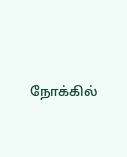நோக்கில்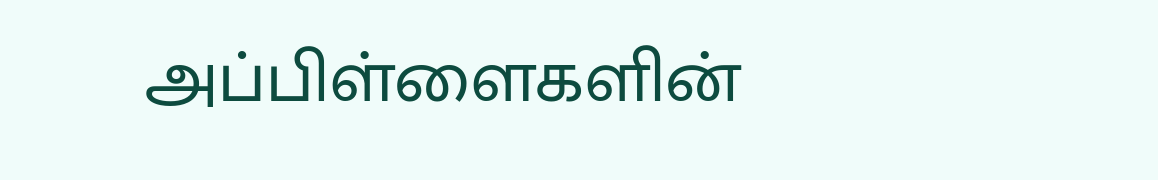அப்பிள்ளைகளின்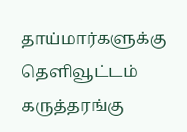தாய்மார்களுக்கு தெளிவூட்டம் கருத்தரங்கு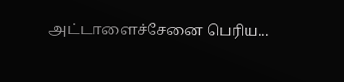அட்டாளைச்சேனை பெரிய...